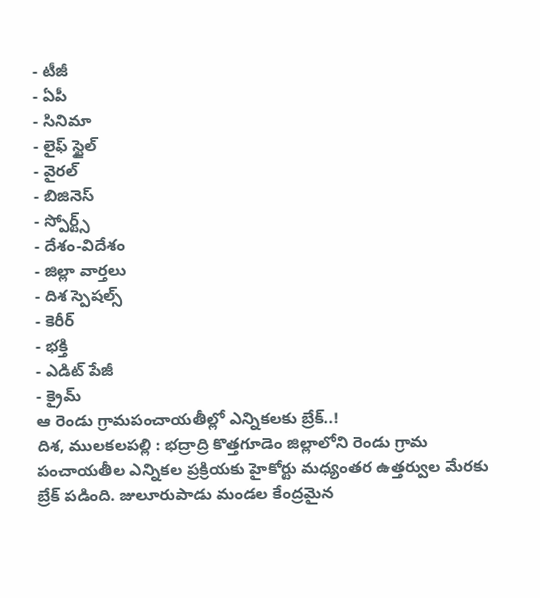- టీజీ
- ఏపీ
- సినిమా
- లైఫ్ స్టైల్
- వైరల్
- బిజినెస్
- స్పోర్ట్స్
- దేశం-విదేశం
- జిల్లా వార్తలు
- దిశ స్పెషల్స్
- కెరీర్
- భక్తి
- ఎడిట్ పేజీ
- క్రైమ్
ఆ రెండు గ్రామపంచాయతీల్లో ఎన్నికలకు బ్రేక్..!
దిశ, ములకలపల్లి : భద్రాద్రి కొత్తగూడెం జిల్లాలోని రెండు గ్రామ పంచాయతీల ఎన్నికల ప్రక్రియకు హైకోర్టు మధ్యంతర ఉత్తర్వుల మేరకు బ్రేక్ పడింది. జులూరుపాడు మండల కేంద్రమైన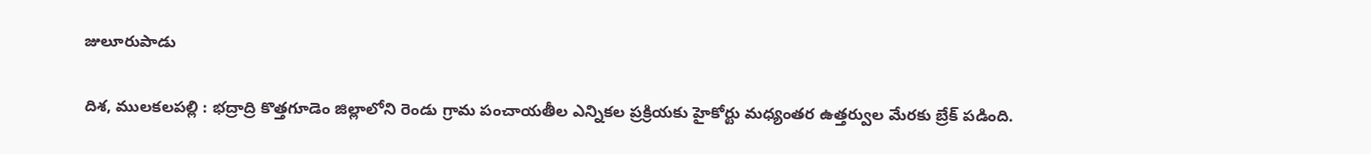జులూరుపాడు

దిశ, ములకలపల్లి : భద్రాద్రి కొత్తగూడెం జిల్లాలోని రెండు గ్రామ పంచాయతీల ఎన్నికల ప్రక్రియకు హైకోర్టు మధ్యంతర ఉత్తర్వుల మేరకు బ్రేక్ పడింది.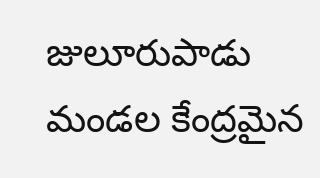జులూరుపాడు మండల కేంద్రమైన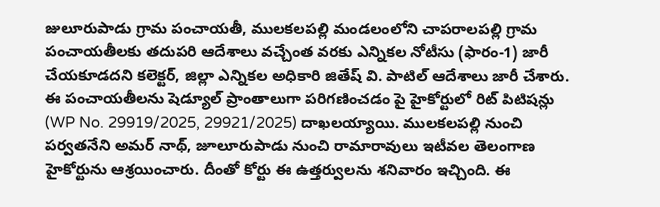జులూరుపాడు గ్రామ పంచాయతీ, ములకలపల్లి మండలంలోని చాపరాలపల్లి గ్రామ పంచాయతీలకు తదుపరి ఆదేశాలు వచ్చేంత వరకు ఎన్నికల నోటీసు (ఫారం-1) జారీ చేయకూడదని కలెక్టర్, జిల్లా ఎన్నికల అధికారి జితేష్ వి. పాటిల్ ఆదేశాలు జారీ చేశారు. ఈ పంచాయతీలను షెడ్యూల్ ప్రాంతాలుగా పరిగణించడం పై హైకోర్టులో రిట్ పిటిషన్లు (WP No. 29919/2025, 29921/2025) దాఖలయ్యాయి. ములకలపల్లి నుంచి పర్వతనేని అమర్ నాథ్, జూలూరుపాడు నుంచి రామారావులు ఇటీవల తెలంగాణ హైకోర్టును ఆశ్రయించారు. దీంతో కోర్టు ఈ ఉత్తర్వులను శనివారం ఇచ్చింది. ఈ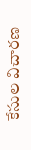కేసుల విచారణ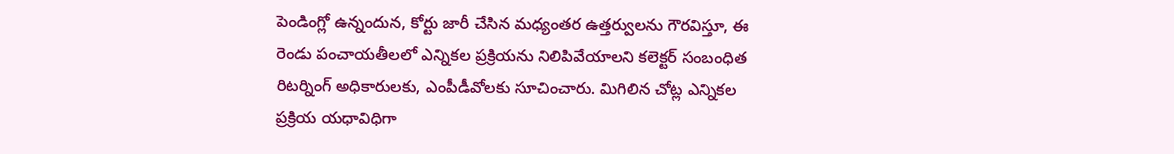పెండింగ్లో ఉన్నందున, కోర్టు జారీ చేసిన మధ్యంతర ఉత్తర్వులను గౌరవిస్తూ, ఈ రెండు పంచాయతీలలో ఎన్నికల ప్రక్రియను నిలిపివేయాలని కలెక్టర్ సంబంధిత రిటర్నింగ్ అధికారులకు, ఎంపీడీవోలకు సూచించారు. మిగిలిన చోట్ల ఎన్నికల ప్రక్రియ యధావిధిగా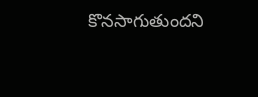కొనసాగుతుందని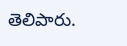తెలిపారు.